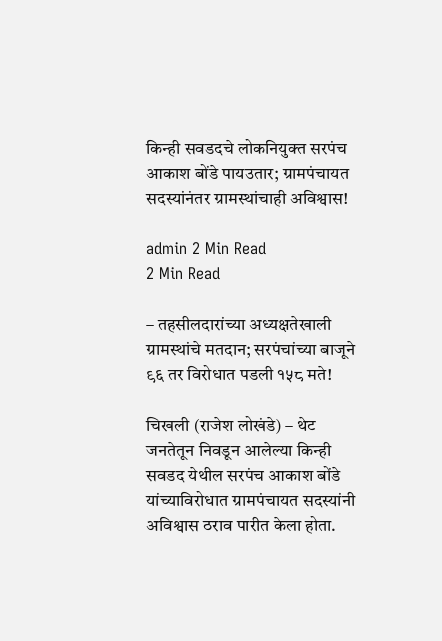किन्ही सवडदचे लोकनियुक्त सरपंच आकाश बोंडे पायउतार; ग्रामपंचायत सदस्यांनंतर ग्रामस्थांचाही अविश्वास!

admin 2 Min Read
2 Min Read

– तहसीलदारांच्या अध्यक्षतेखाली ग्रामस्थांचे मतदान; सरपंचांच्या बाजूने ९६ तर विरोधात पडली १५८ मते!

चिखली (राजेश लोखंडे) – थेट जनतेतून निवडून आलेल्या किन्ही सवडद येथील सरपंच आकाश बोंडे यांच्याविरोधात ग्रामपंचायत सदस्यांनी अविश्वास ठराव पारीत केला होता.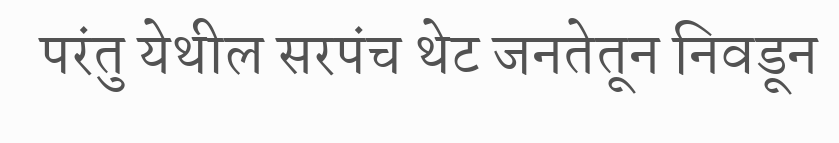परंतु येथील सरपंच थेट जनतेतून निवडून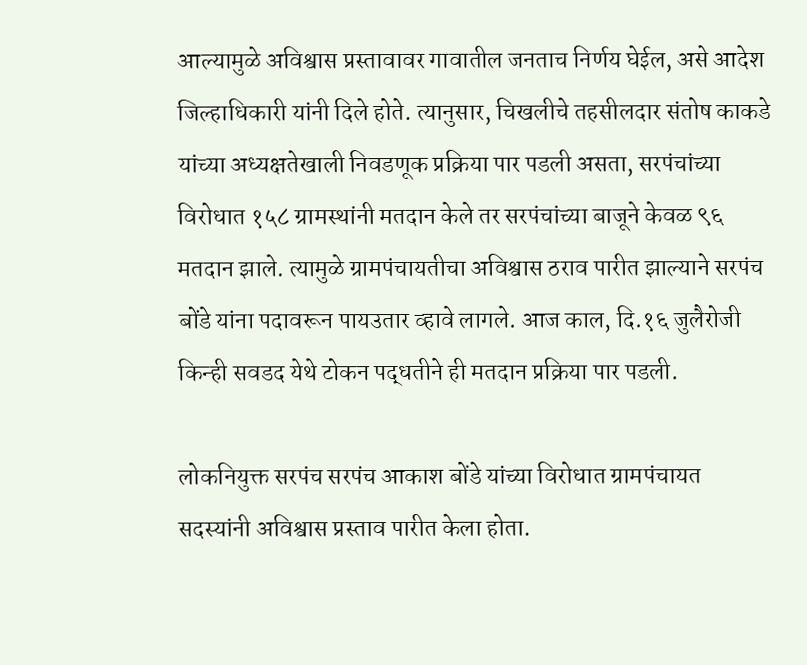आल्यामुळे अविश्वास प्रस्तावावर गावातील जनताच निर्णय घेईल, असे आदेश जिल्हाधिकारी यांनी दिले होते. त्यानुसार, चिखलीचे तहसीलदार संतोष काकडे यांच्या अध्यक्षतेखाली निवडणूक प्रक्रिया पार पडली असता, सरपंचांच्या विरोधात १५८ ग्रामस्थांनी मतदान केले तर सरपंचांच्या बाजूने केवळ ९६ मतदान झाले. त्यामुळे ग्रामपंचायतीचा अविश्वास ठराव पारीत झाल्याने सरपंच बोंडे यांना पदावरून पायउतार व्हावे लागले. आज काल, दि.१६ जुलैरोजी किन्ही सवडद येथे टोकन पद्धतीने ही मतदान प्रक्रिया पार पडली.

लोकनियुक्त सरपंच सरपंच आकाश बोंडे यांच्या विरोधात ग्रामपंचायत सदस्यांनी अविश्वास प्रस्ताव पारीत केला होता.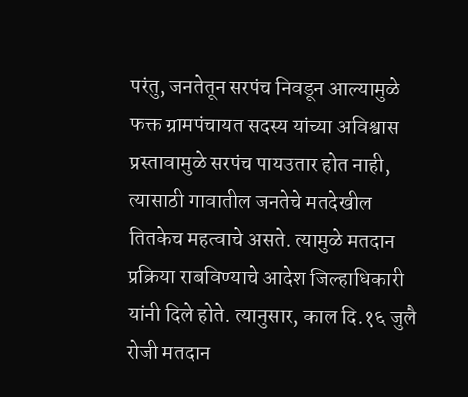परंतु, जनतेतून सरपंच निवडून आल्यामुळे फक्त ग्रामपंचायत सदस्य यांच्या अविश्वास प्रस्तावामुळे सरपंच पायउतार होत नाही, त्यासाठी गावातील जनतेचे मतदेखील तितकेच महत्वाचे असते. त्यामुळे मतदान प्रक्रिया राबविण्याचे आदेश जिल्हाधिकारी यांनी दिले होते. त्यानुसार, काल दि.१६ जुलै रोजी मतदान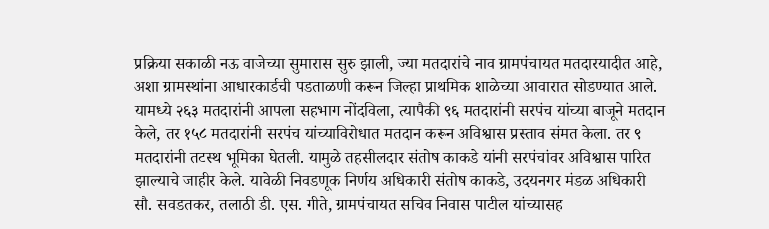प्रक्रिया सकाळी नऊ वाजेच्या सुमारास सुरु झाली, ज्या मतदारांचे नाव ग्रामपंचायत मतदारयादीत आहे, अशा ग्रामस्थांना आधारकार्डची पडताळणी करून जिल्हा प्राथमिक शाळेच्या आवारात सोडण्यात आले. यामध्ये २६३ मतदारांनी आपला सहभाग नोंदविला, त्यापैकी ९६ मतदारांनी सरपंच यांच्या बाजूने मतदान केले, तर १५८ मतदारांनी सरपंच यांच्याविरोधात मतदान करून अविश्वास प्रस्ताव संमत केला. तर ९ मतदारांनी तटस्थ भूमिका घेतली. यामुळे तहसीलदार संतोष काकडे यांनी सरपंचांवर अविश्वास पारित झाल्याचे जाहीर केले. यावेळी निवडणूक निर्णय अधिकारी संतोष काकडे, उदयनगर मंडळ अधिकारी सौ. सवडतकर, तलाठी डी. एस. गीते, ग्रामपंचायत सचिव निवास पाटील यांच्यासह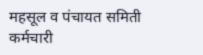महसूल व पंचायत समिती कर्मचारी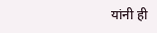यांनी ही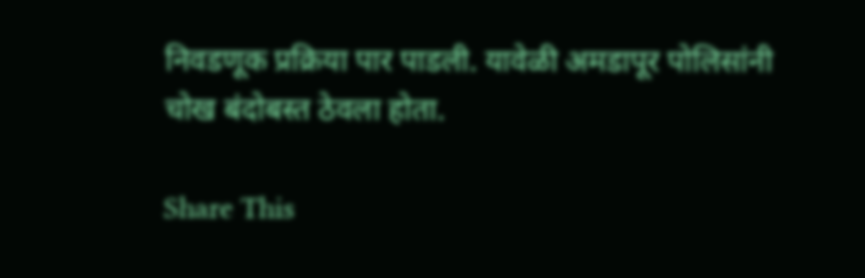निवडणूक प्रक्रिया पार पाडली. यावेळी अमडापूर पोलिसांनी चोख बंदोबस्त ठेवला होता.

Share This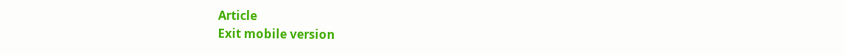Article
Exit mobile version